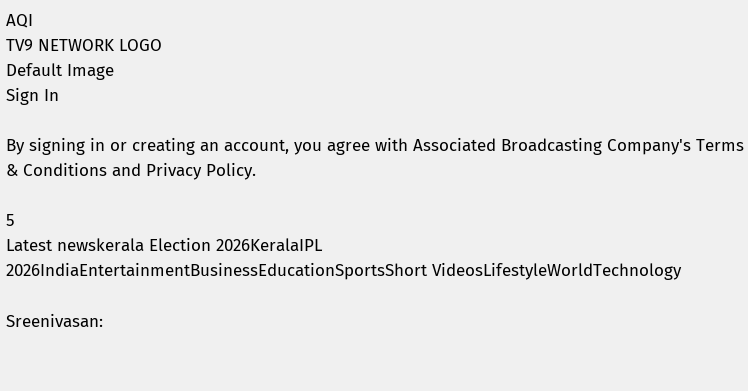AQI
TV9 NETWORK LOGO
Default Image
Sign In

By signing in or creating an account, you agree with Associated Broadcasting Company's Terms & Conditions and Privacy Policy.

5
Latest newskerala Election 2026KeralaIPL 2026IndiaEntertainmentBusinessEducationSportsShort VideosLifestyleWorldTechnology

Sreenivasan: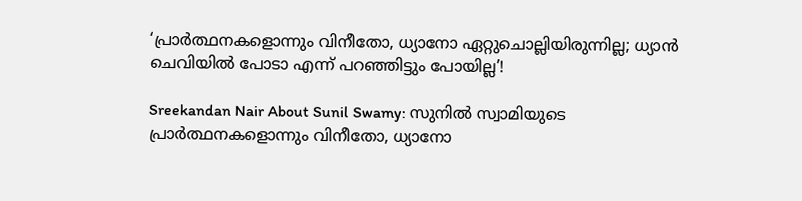‘പ്രാര്‍ത്ഥനകളൊന്നും വിനീതോ, ധ്യാനോ ഏറ്റുചൊല്ലിയിരുന്നില്ല; ധ്യാന്‍ ചെവിയിൽ പോടാ എന്ന് പറഞ്ഞിട്ടും പോയില്ല’!

Sreekandan Nair About Sunil Swamy: സുനില്‍ സ്വാമിയുടെ പ്രാര്‍ത്ഥനകളൊന്നും വിനീതോ, ധ്യാനോ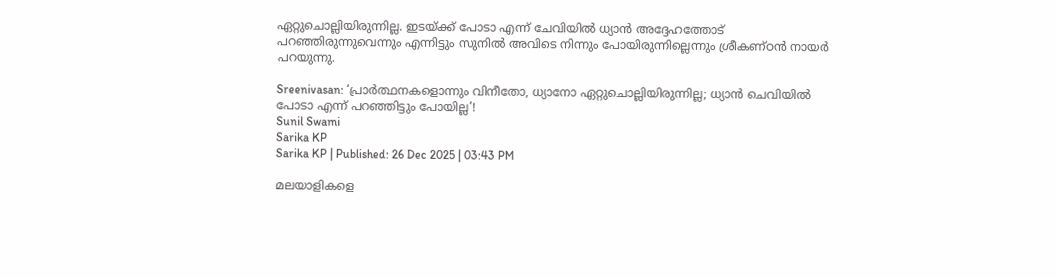ഏറ്റുചൊല്ലിയിരുന്നില്ല. ഇടയ്ക്ക് പോടാ എന്ന് ചേവിയിൽ ധ്യാന്‍ അദ്ദേഹത്തോട് പറഞ്ഞിരുന്നുവെന്നും എന്നിട്ടും സുനില്‍ അവിടെ നിന്നും പോയിരുന്നില്ലെന്നും ശ്രീകണ്ഠന്‍ നായര്‍ പറയുന്നു.

Sreenivasan: ‘പ്രാര്‍ത്ഥനകളൊന്നും വിനീതോ, ധ്യാനോ ഏറ്റുചൊല്ലിയിരുന്നില്ല; ധ്യാന്‍ ചെവിയിൽ പോടാ എന്ന് പറഞ്ഞിട്ടും പോയില്ല’!
Sunil Swami
Sarika KP
Sarika KP | Published: 26 Dec 2025 | 03:43 PM

മലയാളികളെ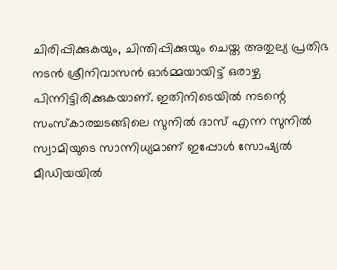ചിരിപ്പിക്കുകയും, ചിന്തിപ്പിക്കുയും ചെയ്ത അതുല്യ പ്രതിഭ നടൻ ശ്രീനിവാസൻ ഓർമ്മയായിട്ട് ഒരാഴ്ച പിന്നിട്ടിരിക്കുകയാണ്. ഇതിനിടെയിൽ നടന്റെ സംസ്‌കാരച്ചടങ്ങിലെ സുനില്‍ ദാസ് എന്ന സുനില്‍ സ്വാമിയുടെ സാന്നിധ്യമാണ് ഇപ്പോൾ സോഷ്യൽ മീഡിയയിൽ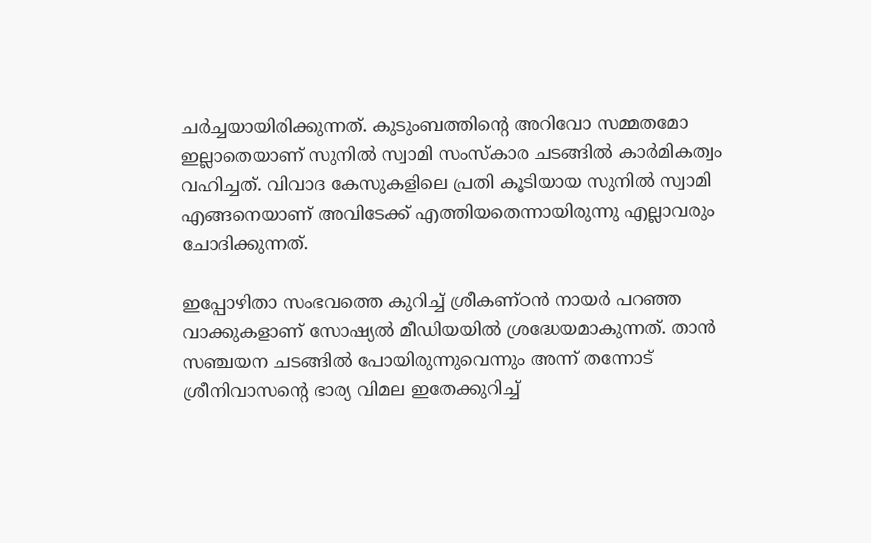ചർച്ചയായിരിക്കുന്നത്. കുടുംബത്തിന്റെ അറിവോ സമ്മതമോ ഇല്ലാതെയാണ് സുനില്‍ സ്വാമി സംസ്കാര ചടങ്ങിൽ കാര്‍മികത്വം വഹിച്ചത്. വിവാദ കേസുകളിലെ പ്രതി കൂടിയായ സുനില്‍ സ്വാമി എങ്ങനെയാണ് അവിടേക്ക് എത്തിയതെന്നായിരുന്നു എല്ലാവരും ചോദിക്കുന്നത്.

ഇപ്പോഴിതാ സംഭവത്തെ കുറിച്ച് ശ്രീകണ്ഠന്‍ നായര്‍ പറഞ്ഞ വാക്കുകളാണ് സോഷ്യൽ മീഡിയയിൽ ശ്രദ്ധേയമാകുന്നത്. താൻ സഞ്ചയന ചടങ്ങില്‍ പോയിരുന്നുവെന്നും അന്ന് തന്നോട് ശ്രീനിവാസന്റെ ഭാര്യ വിമല ഇതേക്കുറിച്ച്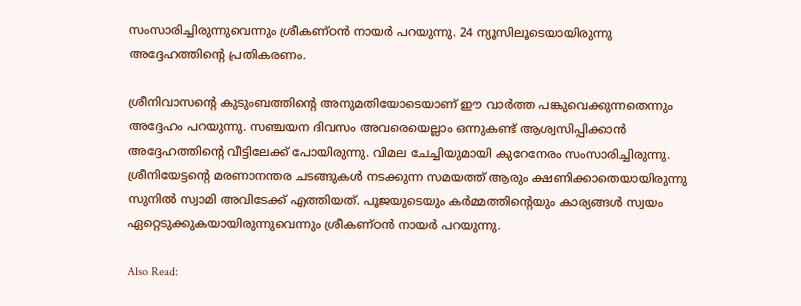സംസാരിച്ചിരുന്നുവെന്നും ശ്രീകണ്ഠന്‍ നായര്‍ പറയുന്നു. 24 ന്യൂസിലൂടെയായിരുന്നു അദ്ദേഹത്തിന്റെ പ്രതികരണം.

ശ്രീനിവാസന്റെ കുടുംബത്തിന്റെ അനുമതിയോടെയാണ് ഈ വാര്‍ത്ത പങ്കുവെക്കുന്നതെന്നും അദ്ദേഹം പറയുന്നു. സഞ്ചയന ദിവസം അവരെയെല്ലാം ഒന്നുകണ്ട് ആശ്വസിപ്പിക്കാൻ അദ്ദേഹത്തിന്റെ വീട്ടിലേക്ക് പോയിരുന്നു. വിമല ചേച്ചിയുമായി കുറേനേരം സംസാരിച്ചിരുന്നു. ശ്രീനിയേട്ടന്റെ മരണാനന്തര ചടങ്ങുകള്‍ നടക്കുന്ന സമയത്ത് ആരും ക്ഷണിക്കാതെയായിരുന്നു സുനില്‍ സ്വാമി അവിടേക്ക് എത്തിയത്. പൂജയുടെയും കര്‍മ്മത്തിന്റെയും കാര്യങ്ങള്‍ സ്വയം ഏറ്റെടുക്കുകയായിരുന്നുവെന്നും ശ്രീകണ്ഠന്‍ നായര്‍ പറയുന്നു.

Also Read: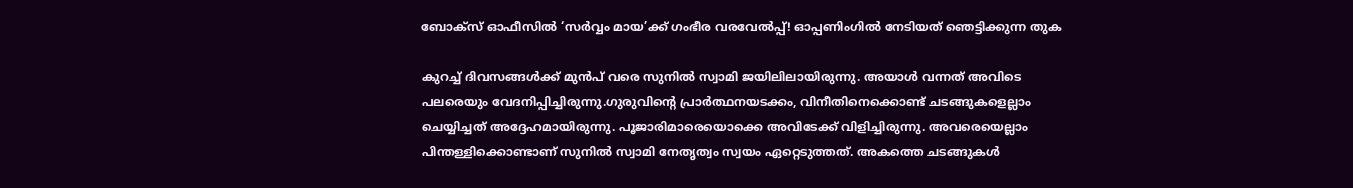ബോക്സ് ഓഫീസിൽ ‘സർവ്വം മായ’ക്ക് ഗംഭീര വരവേൽപ്പ്! ഓപ്പണിംഗില്‍ നേടിയത് ഞെട്ടിക്കുന്ന തുക

കുറച്ച് ദിവസങ്ങൾക്ക് മുൻപ് വരെ സുനിൽ സ്വാമി ജയിലിലായിരുന്നു. അയാൾ വന്നത് അവിടെ പലരെയും വേദനിപ്പിച്ചിരുന്നു.ഗുരുവിന്റെ പ്രാര്‍ത്ഥനയടക്കം, വിനീതിനെക്കൊണ്ട് ചടങ്ങുകളെല്ലാം ചെയ്യിച്ചത് അദ്ദേഹമായിരുന്നു. പൂജാരിമാരെയൊക്കെ അവിടേക്ക് വിളിച്ചിരുന്നു. അവരെയെല്ലാം പിന്തള്ളിക്കൊണ്ടാണ് സുനില്‍ സ്വാമി നേതൃത്വം സ്വയം ഏറ്റെടുത്തത്. അകത്തെ ചടങ്ങുകള്‍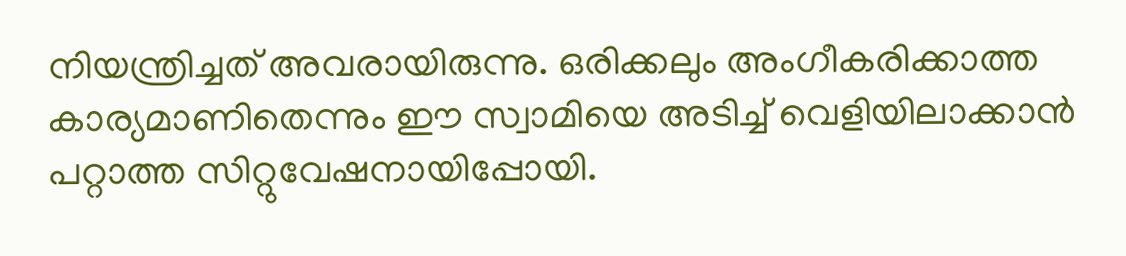നിയന്ത്രിച്ചത് അവരായിരുന്നു. ഒരിക്കലും അംഗീകരിക്കാത്ത കാര്യമാണിതെന്നും ഈ സ്വാമിയെ അടിച്ച് വെളിയിലാക്കാന്‍ പറ്റാത്ത സിറ്റുവേഷനായിപ്പോയി.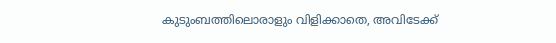കുടുംബത്തിലൊരാളും വിളിക്കാതെ, അവിടേക്ക്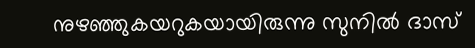നുഴഞ്ഞുകയറുകയായിരുന്നു സുനില്‍ ദാസ്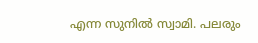എന്ന സുനില്‍ സ്വാമി. പലരും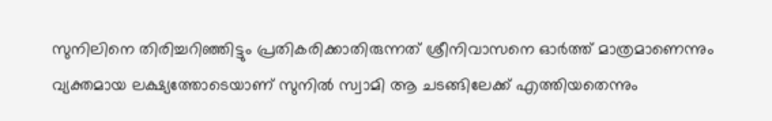സുനിലിനെ തിരിച്ചറിഞ്ഞിട്ടും പ്രതികരിക്കാതിരുന്നത് ശ്രീനിവാസനെ ഓര്‍ത്ത് മാത്രമാണെന്നും വ്യക്തമായ ലക്ഷ്യത്തോടെയാണ് സുനില്‍ സ്വാമി ആ ചടങ്ങിലേക്ക് എത്തിയതെന്നും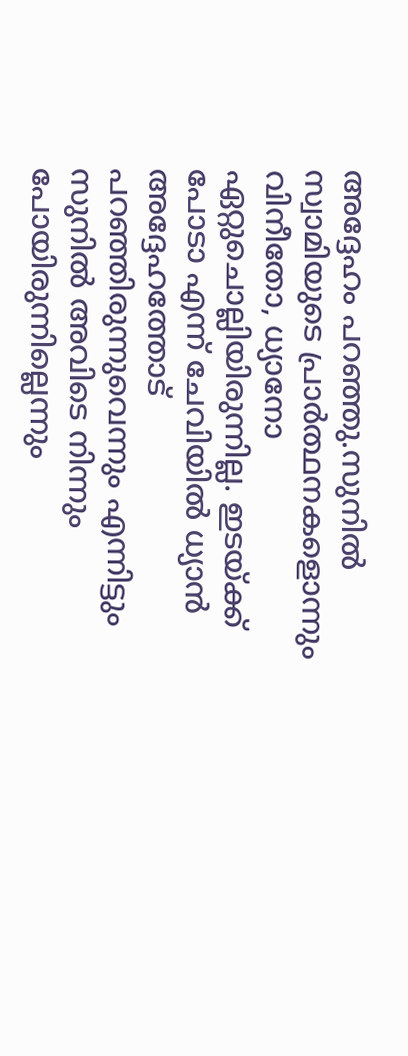അദ്ദേഹം പറഞ്ഞു.സുനില്‍ സ്വാമിയുടെ പ്രാര്‍ത്ഥനകളൊന്നും വിനീതോ, ധ്യാനോ ഏറ്റുചൊല്ലിയിരുന്നില്ല. ഇടയ്ക്ക് പോടാ എന്ന് ചേവിയിൽ ധ്യാന്‍ അദ്ദേഹത്തോട് പറഞ്ഞിരുന്നുവെന്നും എന്നിട്ടും സുനില്‍ അവിടെ നിന്നും പോയിരുന്നില്ലെന്നും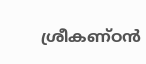ശ്രീകണ്ഠന്‍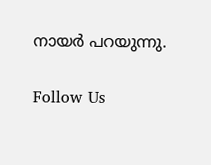നായര്‍ പറയുന്നു.

Follow Us